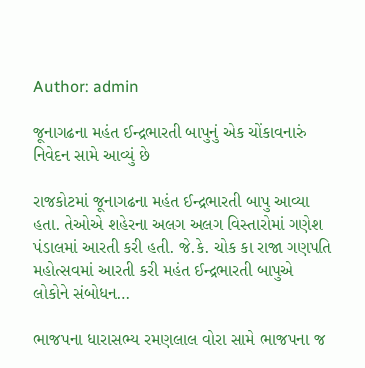Author: admin

જૂનાગઢના મહંત ઈન્દ્રભારતી બાપુનું એક ચોંકાવનારું નિવેદન સામે આવ્યું છે

રાજકોટમાં જૂનાગઢના મહંત ઈન્દ્રભારતી બાપુ આવ્યા હતા. તેઓએ શહેરના અલગ અલગ વિસ્તારોમાં ગણેશ પંડાલમાં આરતી કરી હતી. જે.કે. ચોક કા રાજા ગણપતિ મહોત્સવમાં આરતી કરી મહંત ઈન્દ્રભારતી બાપુએ લોકોને સંબોધન…

ભાજપના ધારાસભ્ય રમણલાલ વોરા સામે ભાજપના જ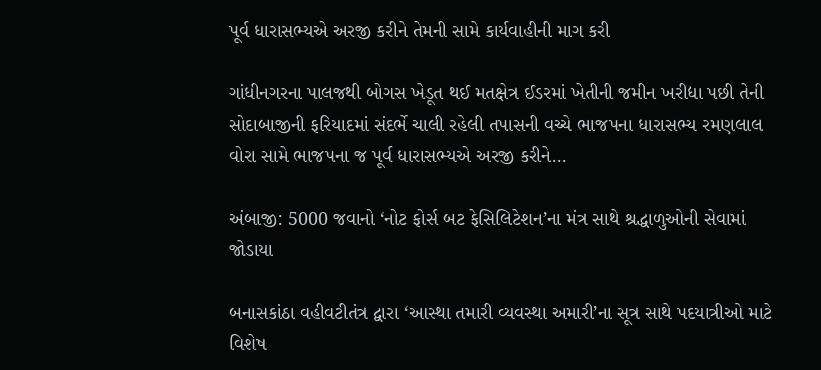પૂર્વ ધારાસભ્યએ અરજી કરીને તેમની સામે કાર્યવાહીની માગ કરી

ગાંધીનગરના પાલજથી બોગસ ખેડૂત થઈ મતક્ષેત્ર ઈડરમાં ખેતીની જમીન ખરીદ્યા પછી તેની સોદાબાજીની ફરિયાદમાં સંદર્ભે ચાલી રહેલી તપાસની વચ્ચે ભાજપના ધારાસભ્ય રમણલાલ વોરા સામે ભાજપના જ પૂર્વ ધારાસભ્યએ અરજી કરીને…

અંબાજી: 5000 જવાનો ‘નોટ ફોર્સ બટ ફેસિલિટેશન’ના મંત્ર સાથે શ્રદ્ધાળુઓની સેવામાં જોડાયા

બનાસકાંઠા વહીવટીતંત્ર દ્વારા ‘આસ્થા તમારી વ્યવસ્થા અમારી’ના સૂત્ર સાથે પદયાત્રીઓ માટે વિશેષ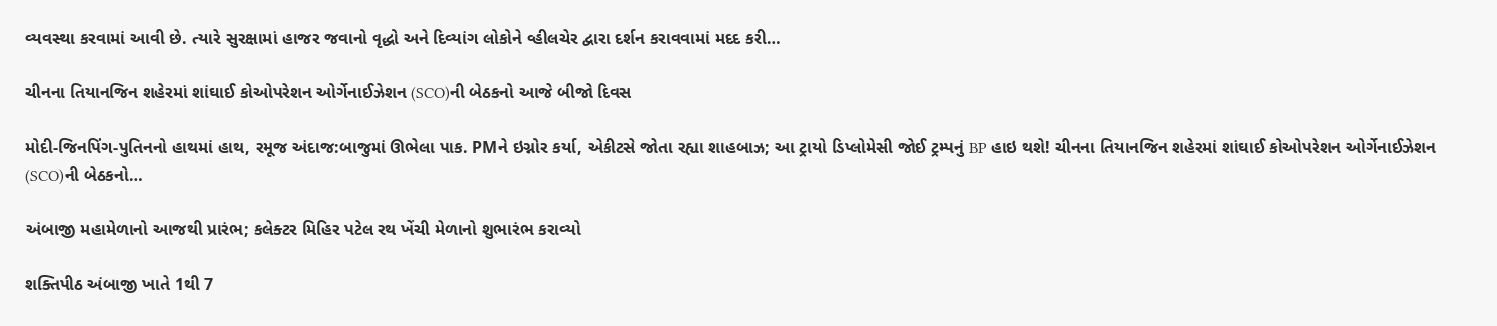વ્યવસ્થા કરવામાં આવી છે. ત્યારે સુરક્ષામાં હાજર જવાનો વૃદ્ધો અને દિવ્યાંગ લોકોને વ્હીલચેર દ્વારા દર્શન કરાવવામાં મદદ કરી…

ચીનના તિયાનજિન શહેરમાં શાંઘાઈ કોઓપરેશન ઓર્ગેનાઈઝેશન (SCO)ની બેઠકનો આજે બીજો દિવસ

મોદી-જિનપિંગ-પુતિનનો હાથમાં હાથ, રમૂજ અંદાજ:બાજુમાં ઊભેલા પાક. PMને ઇગ્નોર કર્યા, એકીટસે જોતા રહ્યા શાહબાઝ; આ ટ્રાયો ડિપ્લોમેસી જોઈ ટ્રમ્પનું BP હાઇ થશે! ચીનના તિયાનજિન શહેરમાં શાંઘાઈ કોઓપરેશન ઓર્ગેનાઈઝેશન (SCO)ની બેઠકનો…

અંબાજી મહામેળાનો આજથી પ્રારંભ; કલેક્ટર મિહિર પટેલ રથ ખેંચી મેળાનો શુભારંભ કરાવ્યો

શક્તિપીઠ અંબાજી ખાતે 1થી 7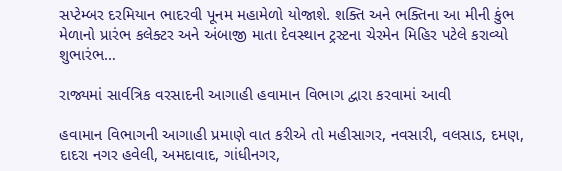સપ્ટેમ્બર દરમિયાન ભાદરવી પૂનમ મહામેળો યોજાશે. શક્તિ અને ભક્તિના આ મીની કુંભ મેળાનો પ્રારંભ કલેક્ટર અને અંબાજી માતા દેવસ્થાન ટ્રસ્ટના ચેરમેન મિહિર પટેલે કરાવ્યો શુભારંભ…

રાજ્યમાં સાર્વત્રિક વરસાદની આગાહી હવામાન વિભાગ દ્વારા કરવામાં આવી

હવામાન વિભાગની આગાહી પ્રમાણે વાત કરીએ તો મહીસાગર, નવસારી, વલસાડ, દમણ, દાદરા નગર હવેલી, અમદાવાદ, ગાંધીનગર,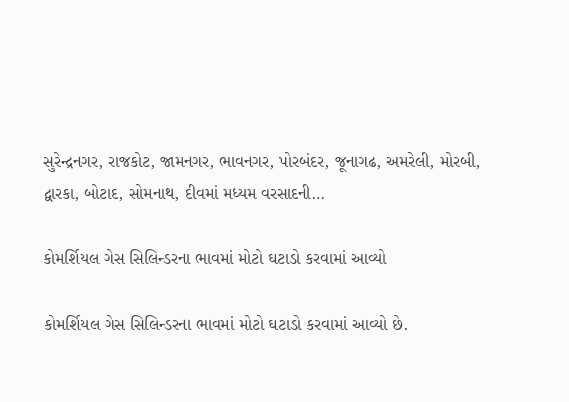સુરેન્દ્રનગર, રાજકોટ, જામનગર, ભાવનગર, પોરબંદર, જૂનાગઢ, અમરેલી, મોરબી, દ્વારકા, બોટાદ, સોમનાથ, દીવમાં મધ્યમ વરસાદની…

કોમર્શિયલ ગેસ સિલિન્ડરના ભાવમાં મોટો ઘટાડો કરવામાં આવ્યો

કોમર્શિયલ ગેસ સિલિન્ડરના ભાવમાં મોટો ઘટાડો કરવામાં આવ્યો છે.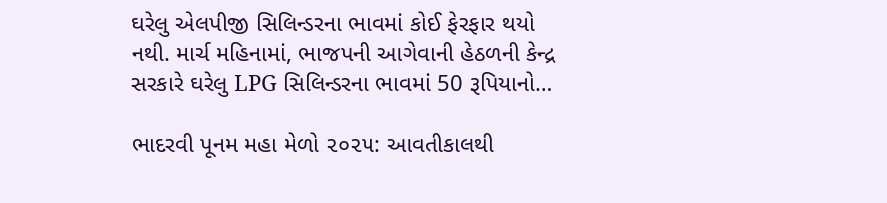ઘરેલુ એલપીજી સિલિન્ડરના ભાવમાં કોઈ ફેરફાર થયો નથી. માર્ચ મહિનામાં, ભાજપની આગેવાની હેઠળની કેન્દ્ર સરકારે ઘરેલુ LPG સિલિન્ડરના ભાવમાં 50 રૂપિયાનો…

ભાદરવી પૂનમ મહા મેળો ૨૦૨૫: આવતીકાલથી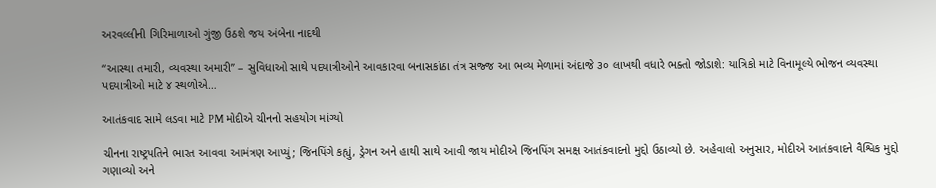અરવલ્લીની ગિરિમાળાઓ ગુંજી ઉઠશે જય અંબેના નાદથી

“આસ્થા તમારી, વ્યવસ્થા અમારી” – સુવિધાઓ સાથે પદયાત્રીઓને આવકારવા બનાસકાંઠા તંત્ર સજ્જ આ ભવ્ય મેળામાં અંદાજે ૩૦ લાખથી વધારે ભક્તો જોડાશે: યાત્રિકો માટે વિનામૂલ્યે ભોજન વ્યવસ્થા પદયાત્રીઓ માટે ૪ સ્થળોએ…

આતંકવાદ સામે લડવા માટે PM મોદીએ ચીનનો સહયોગ માંગ્યો

ચીનના રાષ્ટ્રપતિને ભારત આવવા આમંત્રણ આપ્યું; જિનપિંગે કહ્યું, ડ્રેગન અને હાથી સાથે આવી જાય મોદીએ જિનપિંગ સમક્ષ આતંકવાદનો મુદ્દો ઉઠાવ્યો છે. અહેવાલો અનુસાર, મોદીએ આતંકવાદને વૈશ્વિક મુદ્દો ગણાવ્યો અને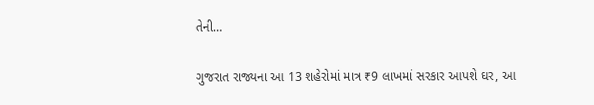તેની…

ગુજરાત રાજ્યના આ 13 શહેરોમાં માત્ર ₹9 લાખમાં સરકાર આપશે ઘર, આ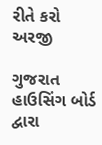રીતે કરો અરજી

ગુજરાત હાઉસિંગ બોર્ડ દ્વારા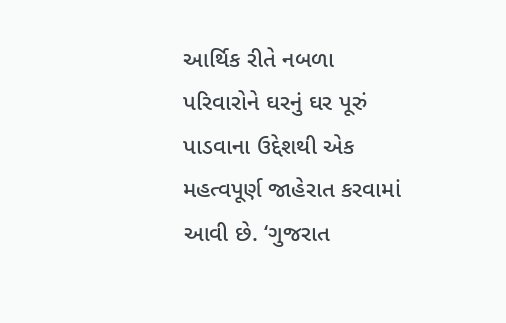આર્થિક રીતે નબળા પરિવારોને ઘરનું ઘર પૂરું પાડવાના ઉદ્દેશથી એક મહત્વપૂર્ણ જાહેરાત કરવામાં આવી છે. ‘ગુજરાત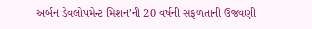અર્બન ડેવલોપમેન્ટ મિશન’ની 20 વર્ષની સફળતાની ઉજવણી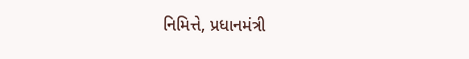નિમિત્તે, પ્રધાનમંત્રી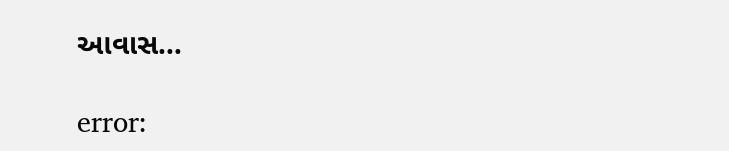આવાસ…

error: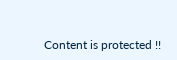Content is protected !!